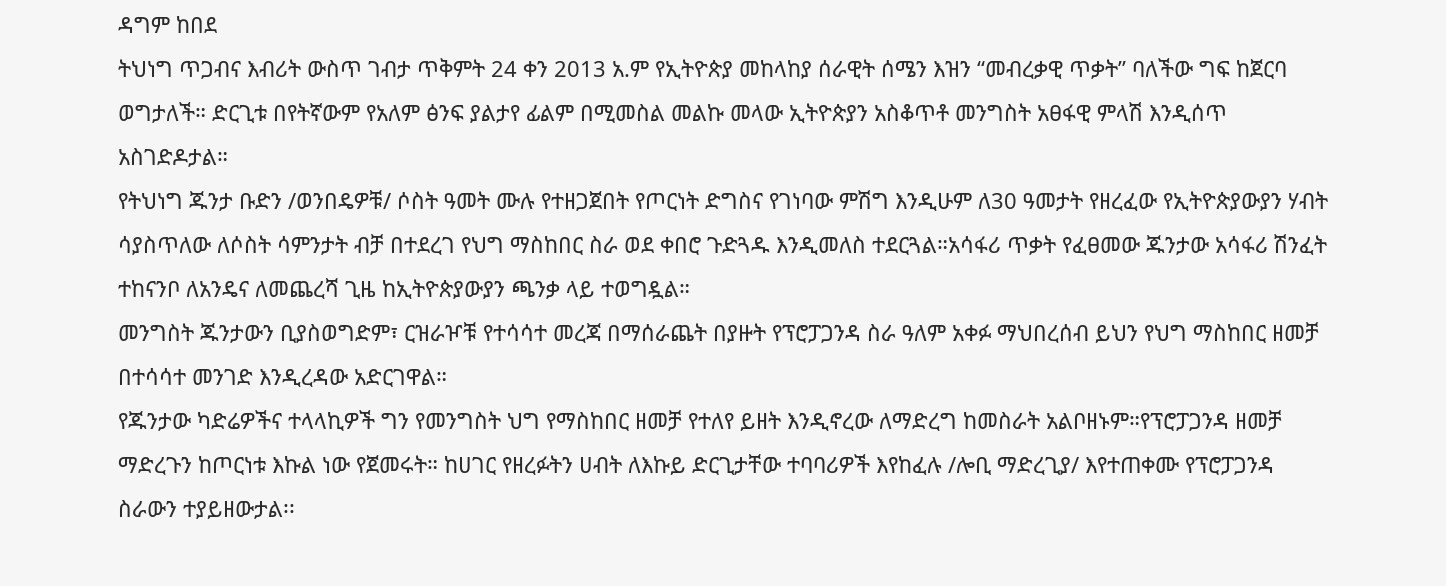ዳግም ከበደ
ትህነግ ጥጋብና እብሪት ውስጥ ገብታ ጥቅምት 24 ቀን 2013 አ.ም የኢትዮጵያ መከላከያ ሰራዊት ሰሜን እዝን “መብረቃዊ ጥቃት” ባለችው ግፍ ከጀርባ ወግታለች። ድርጊቱ በየትኛውም የአለም ፅንፍ ያልታየ ፊልም በሚመስል መልኩ መላው ኢትዮጵያን አስቆጥቶ መንግስት አፀፋዊ ምላሽ እንዲሰጥ አስገድዶታል።
የትህነግ ጁንታ ቡድን /ወንበዴዎቹ/ ሶስት ዓመት ሙሉ የተዘጋጀበት የጦርነት ድግስና የገነባው ምሽግ እንዲሁም ለ30 ዓመታት የዘረፈው የኢትዮጵያውያን ሃብት ሳያስጥለው ለሶስት ሳምንታት ብቻ በተደረገ የህግ ማስከበር ስራ ወደ ቀበሮ ጉድጓዱ እንዲመለስ ተደርጓል።አሳፋሪ ጥቃት የፈፀመው ጁንታው አሳፋሪ ሽንፈት ተከናንቦ ለአንዴና ለመጨረሻ ጊዜ ከኢትዮጵያውያን ጫንቃ ላይ ተወግዷል።
መንግስት ጁንታውን ቢያስወግድም፣ ርዝራዦቹ የተሳሳተ መረጃ በማሰራጨት በያዙት የፕሮፓጋንዳ ስራ ዓለም አቀፉ ማህበረሰብ ይህን የህግ ማስከበር ዘመቻ በተሳሳተ መንገድ እንዲረዳው አድርገዋል።
የጁንታው ካድሬዎችና ተላላኪዎች ግን የመንግስት ህግ የማስከበር ዘመቻ የተለየ ይዘት እንዲኖረው ለማድረግ ከመስራት አልቦዘኑም።የፕሮፓጋንዳ ዘመቻ ማድረጉን ከጦርነቱ እኩል ነው የጀመሩት። ከሀገር የዘረፉትን ሀብት ለእኩይ ድርጊታቸው ተባባሪዎች እየከፈሉ /ሎቢ ማድረጊያ/ እየተጠቀሙ የፕሮፓጋንዳ ስራውን ተያይዘውታል፡፡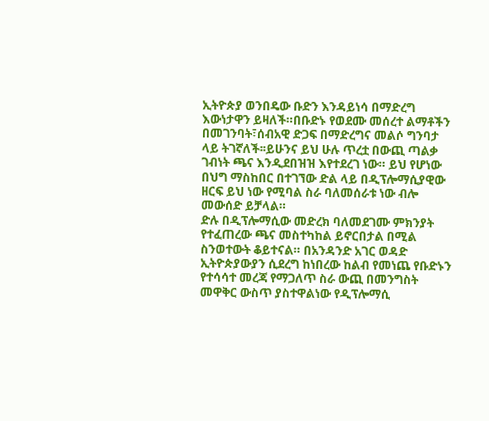ኢትዮጵያ ወንበዴው ቡድን እንዳይነሳ በማድረግ እውነታዋን ይዛለች።በቡድኑ የወደሙ መሰረተ ልማቶችን በመገንባት፣ሰብአዊ ድጋፍ በማድረግና መልሶ ግንባታ ላይ ትገኛለች፡፡ይሁንና ይህ ሁሉ ጥረቷ በውጪ ጣልቃ ገብነት ጫና እንዲደበዝዝ እየተደረገ ነው። ይህ የሆነው በህግ ማስከበር በተገኘው ድል ላይ በዲፕሎማሲያዊው ዘርፍ ይህ ነው የሚባል ስራ ባለመሰራቱ ነው ብሎ መውሰድ ይቻላል።
ድሉ በዲፕሎማሲው መድረክ ባለመደገሙ ምክንያት የተፈጠረው ጫና መስተካከል ይኖርበታል በሚል ስንወተውት ቆይተናል። በአንዳንድ አገር ወዳድ ኢትዮጵያውያን ሲደረግ ከነበረው ከልብ የመነጨ የቡድኑን የተሳሳተ መረጃ የማጋለጥ ስራ ውጪ በመንግስት መዋቅር ውስጥ ያስተዋልነው የዲፕሎማሲ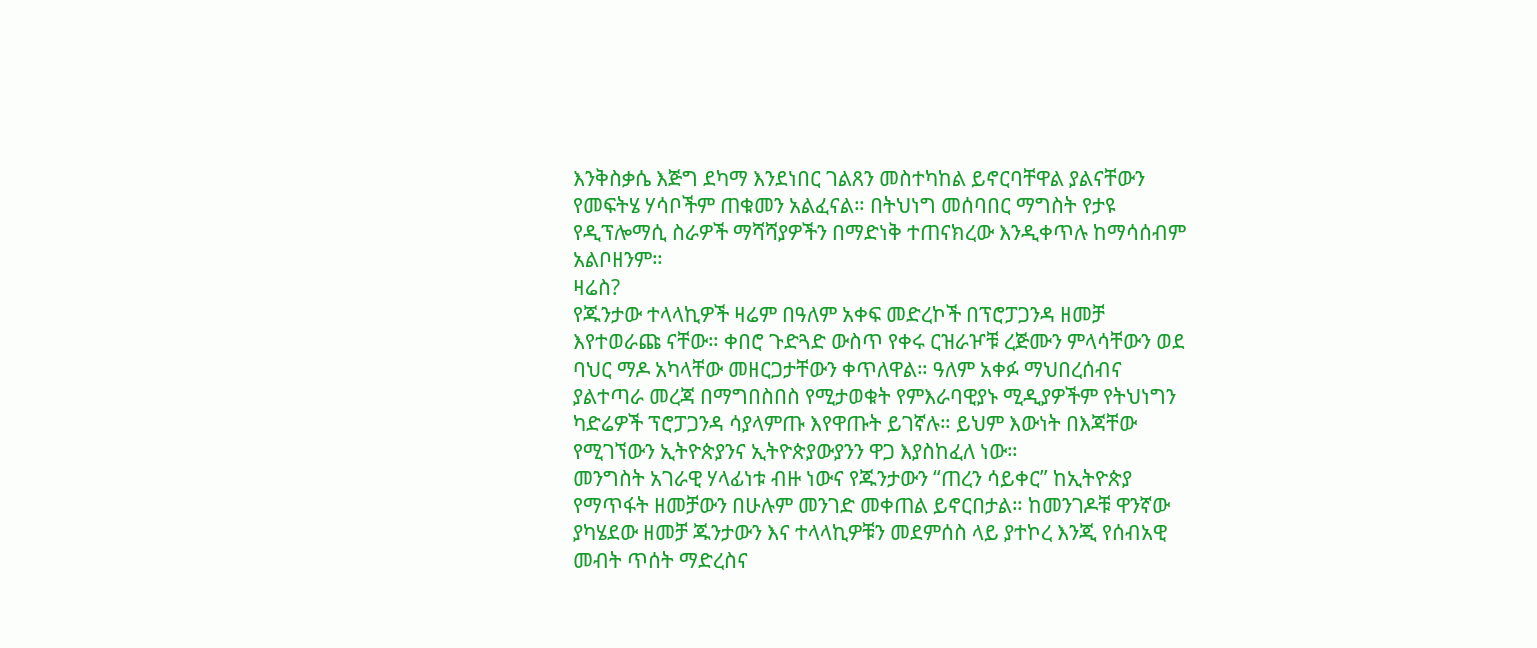እንቅስቃሴ እጅግ ደካማ እንደነበር ገልጸን መስተካከል ይኖርባቸዋል ያልናቸውን የመፍትሄ ሃሳቦችም ጠቁመን አልፈናል። በትህነግ መሰባበር ማግስት የታዩ የዲፕሎማሲ ስራዎች ማሻሻያዎችን በማድነቅ ተጠናክረው እንዲቀጥሉ ከማሳሰብም አልቦዘንም።
ዛሬስ?
የጁንታው ተላላኪዎች ዛሬም በዓለም አቀፍ መድረኮች በፕሮፓጋንዳ ዘመቻ እየተወራጩ ናቸው። ቀበሮ ጉድጓድ ውስጥ የቀሩ ርዝራዦቹ ረጅሙን ምላሳቸውን ወደ ባህር ማዶ አካላቸው መዘርጋታቸውን ቀጥለዋል። ዓለም አቀፉ ማህበረሰብና ያልተጣራ መረጃ በማግበስበስ የሚታወቁት የምእራባዊያኑ ሚዲያዎችም የትህነግን ካድሬዎች ፕሮፓጋንዳ ሳያላምጡ እየዋጡት ይገኛሉ። ይህም እውነት በእጃቸው የሚገኘውን ኢትዮጵያንና ኢትዮጵያውያንን ዋጋ እያስከፈለ ነው።
መንግስት አገራዊ ሃላፊነቱ ብዙ ነውና የጁንታውን “ጠረን ሳይቀር” ከኢትዮጵያ የማጥፋት ዘመቻውን በሁሉም መንገድ መቀጠል ይኖርበታል። ከመንገዶቹ ዋንኛው ያካሄደው ዘመቻ ጁንታውን እና ተላላኪዎቹን መደምሰስ ላይ ያተኮረ እንጂ የሰብአዊ መብት ጥሰት ማድረስና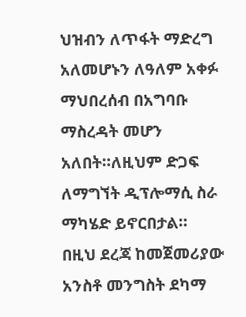ህዝብን ለጥፋት ማድረግ አለመሆኑን ለዓለም አቀፉ ማህበረሰብ በአግባቡ ማስረዳት መሆን አለበት።ለዚህም ድጋፍ ለማግኘት ዲፕሎማሲ ስራ ማካሄድ ይኖርበታል።
በዚህ ደረጃ ከመጀመሪያው አንስቶ መንግስት ደካማ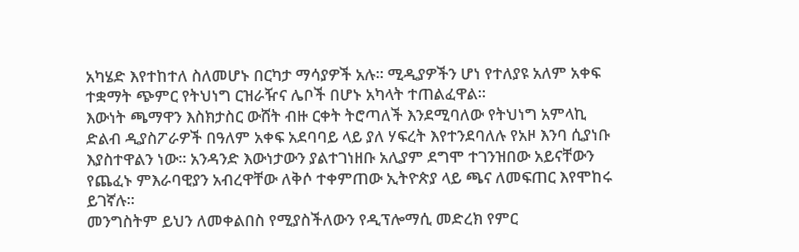አካሄድ እየተከተለ ስለመሆኑ በርካታ ማሳያዎች አሉ። ሚዲያዎችን ሆነ የተለያዩ አለም አቀፍ ተቋማት ጭምር የትህነግ ርዝራዥና ሌቦች በሆኑ አካላት ተጠልፈዋል።
እውነት ጫማዋን እስክታስር ውሸት ብዙ ርቀት ትሮጣለች እንደሚባለው የትህነግ አምላኪ ድልብ ዲያስፖራዎች በዓለም አቀፍ አደባባይ ላይ ያለ ሃፍረት እየተንደባለሉ የአዞ እንባ ሲያነቡ እያስተዋልን ነው። አንዳንድ እውነታውን ያልተገነዘቡ አሊያም ደግሞ ተገንዝበው አይናቸውን የጨፈኑ ምእራባዊያን አብረዋቸው ለቅሶ ተቀምጠው ኢትዮጵያ ላይ ጫና ለመፍጠር እየሞከሩ ይገኛሉ።
መንግስትም ይህን ለመቀልበስ የሚያስችለውን የዲፕሎማሲ መድረክ የምር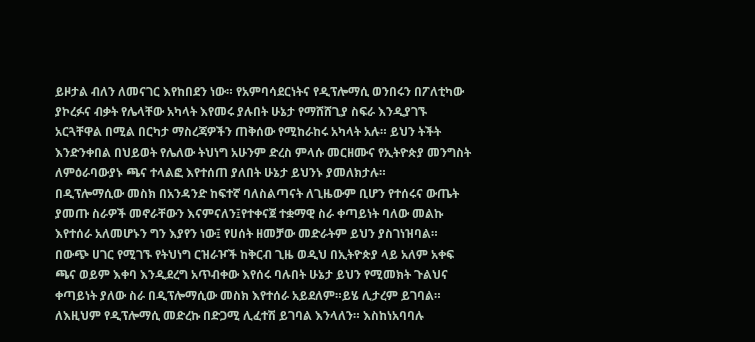ይዞታል ብለን ለመናገር እየከበደን ነው። የአምባሳደርነትና የዲፕሎማሲ ወንበሩን በፖለቲካው ያኮረፉና ብቃት የሌላቸው አካላት እየመሩ ያሉበት ሁኔታ የማሸሸጊያ ስፍራ እንዲያገኙ አርጓቸዋል በሚል በርካታ ማስረጃዎችን ጠቅሰው የሚከራከሩ አካላት አሉ። ይህን ትችት እንድንቀበል በህይወት የሌለው ትህነግ አሁንም ድረስ ምላሱ መርዘሙና የኢትዮጵያ መንግስት ለምዕራባውያኑ ጫና ተላልፎ እየተሰጠ ያለበት ሁኔታ ይህንኑ ያመለክታሉ።
በዲፕሎማሲው መስክ በአንዳንድ ከፍተኛ ባለስልጣናት ለጊዜውም ቢሆን የተሰሩና ውጤት ያመጡ ስራዎች መኖራቸውን እናምናለን፤የተቀናጀ ተቋማዊ ስራ ቀጣይነት ባለው መልኩ እየተሰራ አለመሆኑን ግን እያየን ነው፤ የሀሰት ዘመቻው መድራትም ይህን ያስገነዝባል።
በውጭ ሀገር የሚገኙ የትህነግ ርዝራዦች ከቅርብ ጊዜ ወዲህ በኢትዮጵያ ላይ አለም አቀፍ ጫና ወይም እቀባ እንዲደረግ አጥብቀው እየሰሩ ባሉበት ሁኔታ ይህን የሚመክት ጉልህና ቀጣይነት ያለው ስራ በዲፕሎማሲው መስክ እየተሰራ አይደለም።ይሄ ሊታረም ይገባል። ለእዚህም የዲፕሎማሲ መድረኩ በድጋሚ ሊፈተሽ ይገባል እንላለን። እስከነአባባሉ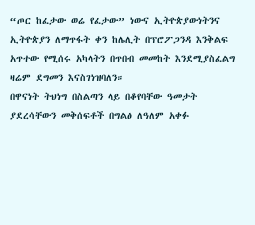“ጦር ከፈታው ወሬ የፈታው” ነውና ኢትዮጵያውነትንና ኢትዮጵያን ለማጥፋት ቀን ከሌሊት በፕሮፖጋንዳ እንቅልፍ አጥተው የሚሰሩ አካላትን በጥበብ መመከት እንደሚያስፈልግ ዛሬም ደግመን እናስገነዝባለን።
በዋናነት ትህነግ በስልጣን ላይ በቆየባቸው ዓመታት ያደረሳቸውን መቅሰፍቶች በግልፅ ለዓለም አቀፉ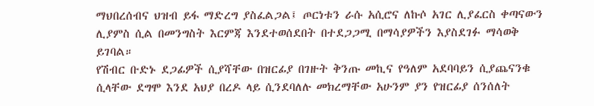ማህበረሰብና ህዝብ ይፋ ማድረግ ያስፈልጋል፤ ጦርነቱን ራሱ አሲሮና ለኩሶ አገር ሊያፈርስ ቀጣናውን ሊያምስ ሲል በመንግስት እርምጃ እንደተወሰደበት በተደጋጋሚ በማሳያዎችን እያስደገፉ ማሳወቅ ይገባል።
የሽብር ቡድኑ ደጋፊዎች ሲያሻቸው በዝርፊያ በገዙት ቅንጡ መኪና የዓለም አደባባይን ሲያጨናንቁ ሲላቸው ደግሞ እንደ አህያ በረዶ ላይ ሲንደባለሉ መክረማቸው አሁንም ያን የዝርፊያ ሰንሰለት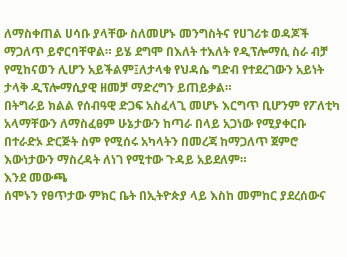ለማስቀጠል ሀሳቡ ያላቸው ስለመሆኑ መንግስትና የሀገሪቱ ወዳጆች ማጋለጥ ይኖርባቸዋል። ይሄ ደግሞ በእለት ተእለት የዲፕሎማሲ ስራ ብቻ የሚከናወን ሊሆን አይችልም፤ለታላቁ የህዳሴ ግድብ የተደረገውን አይነት ታላቅ ዲፕሎማሲያዊ ዘመቻ ማድረግን ይጠይቃል።
በትግራይ ክልል የሰብዓዊ ድጋፍ አስፈላጊ መሆኑ እርግጥ ቢሆንም የፖለቲካ አላማቸውን ለማስፈፀም ሁኔታውን ከጣራ በላይ አጋነው የሚያቀርቡ በተራድኦ ድርጅት ስም የሚሰሩ አካላትን በመረጃ ከማጋለጥ ጀምሮ እውነታውን ማስረዳት ለነገ የሚተው ጉዳይ አይደለም።
እንደ መውጫ
ሰሞኑን የፀጥታው ምክር ቤት በኢትዮጵያ ላይ እስከ መምከር ያደረሰውና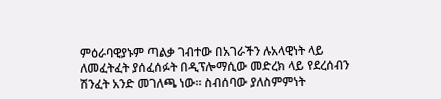ምዕራባዊያኑም ጣልቃ ገብተው በአገራችን ሉአላዊነት ላይ ለመፈትፈት ያሰፈሰፉት በዲፕሎማሲው መድረክ ላይ የደረሰብን ሽንፈት አንድ መገለጫ ነው። ስብሰባው ያለስምምነት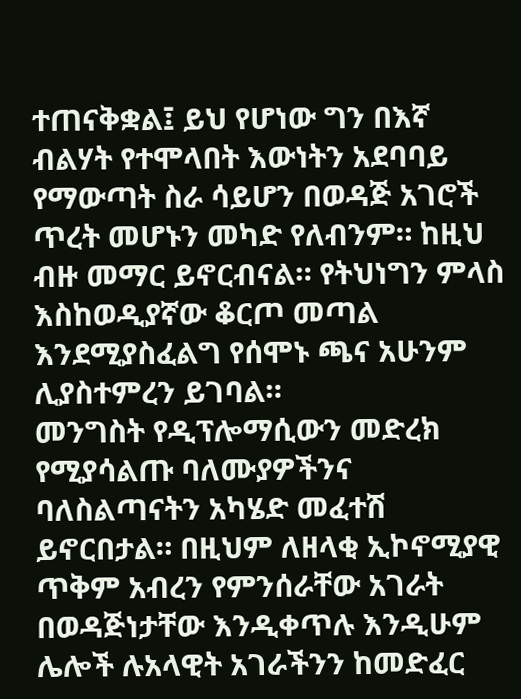ተጠናቅቋል፤ ይህ የሆነው ግን በእኛ ብልሃት የተሞላበት እውነትን አደባባይ የማውጣት ስራ ሳይሆን በወዳጅ አገሮች ጥረት መሆኑን መካድ የለብንም። ከዚህ ብዙ መማር ይኖርብናል። የትህነግን ምላስ እስከወዲያኛው ቆርጦ መጣል እንደሚያስፈልግ የሰሞኑ ጫና አሁንም ሊያስተምረን ይገባል።
መንግስት የዲፕሎማሲውን መድረክ የሚያሳልጡ ባለሙያዎችንና ባለስልጣናትን አካሄድ መፈተሽ ይኖርበታል። በዚህም ለዘላቂ ኢኮኖሚያዊ ጥቅም አብረን የምንሰራቸው አገራት በወዳጅነታቸው እንዲቀጥሉ እንዲሁም ሌሎች ሉአላዊት አገራችንን ከመድፈር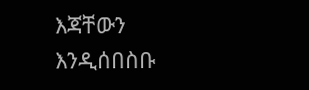እጃቸውን እንዲሰበስቡ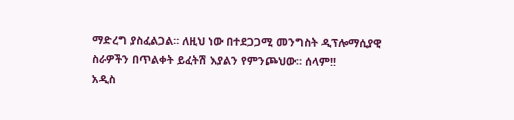ማድረግ ያስፈልጋል። ለዚህ ነው በተደጋጋሚ መንግስት ዲፕሎማሲያዊ ስራዎችን በጥልቀት ይፈትሽ እያልን የምንጮህው። ሰላም!!
አዲስ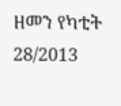ዘመን የካቲት 28/2013